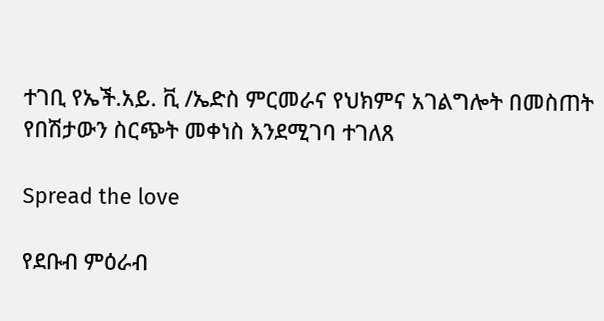ተገቢ የኤች.አይ. ቪ /ኤድስ ምርመራና የህክምና አገልግሎት በመስጠት የበሽታውን ስርጭት መቀነስ እንደሚገባ ተገለጸ

Spread the love

የደቡብ ምዕራብ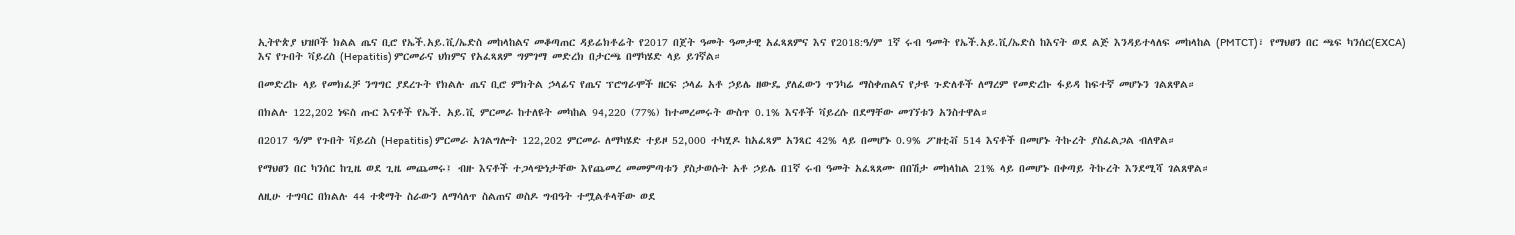ኢትዮጵያ ህዝቦች ክልል ጤና ቢሮ የኤች.አይ.ቪ/ኤድስ መከላከልና መቆጣጠር ዳይሬክቶሬት የ2017 በጀት ዓመት ዓመታዊ አፈጻጸምና እና የ2018:ዓ/ም 1ኛ ሩብ ዓመት የኤች.አይ.ቪ/ኤድስ ከእናት ወደ ልጅ እንዳይተላለፍ መከላከል (PMTCT)፣ የማህፀን በር ጫፍ ካንሰር(EXCA) እና የጉበት ቫይረስ (Hepatitis) ምርመራና ህክምና የአፈጻጸም ግምገማ መድረክ በታርጫ በማካሄድ ላይ ይገኛል።

በመድረኩ ላይ የመክፈቻ ንግግር ያደረጉት የክልሉ ጤና ቢሮ ምክትል ኃላፊና የጤና ፕሮግራሞች ዘርፍ ኃላፊ አቶ ኃይሌ ዘውዴ ያለፈውን ጥንካሬ ማስቀጠልና የታዩ ጉድለቶች ለማረም የመድረኩ ፋይዳ ከፍተኛ መሆኑን ገልጸዋል።

በክልሉ 122,202 ነፍስ ጡር እናቶች የኤች. አይ.ቪ ምርመራ ከተለዩት መካከል 94,220 (77%) ከተመረመሩት ውስጥ 0.1% እናቶች ቫይረሱ በደማቸው መገኘቱን አንስተዋል።

በ2017 ዓ/ም የጉበት ቫይረስ (Hepatitis) ምርመራ አገልግሎት 122,202 ምርመራ ለማካሄድ ተይዞ 52,000 ተካሂዶ ከአፈጻም አንጻር 42% ላይ በመሆኑ 0.9% ፖዘቲቭ 514 እናቶች በመሆኑ ትኩረት ያስፈልጋል ብለዋል።

የማህፀን በር ካንሰር ከጊዜ ወደ ጊዜ መጨመሩ፤ ብዙ እናቶች ተጋላጭነታቸው እየጨመረ መመምጣቱን ያስታወሱት አቶ ኃይሌ በ1ኛ ሩብ ዓመት አፈጻጸሙ በበሽታ መከላከል 21% ላይ በመሆኑ በቀጣይ ትኩረት እንደሚሻ ገልጸዋል።

ለዚሁ ተግባር በክልሉ 44 ተቋማት ስራውን ለማሳለጥ ስልጠና ወስዶ ግብዓት ተሟልቶላቸው ወደ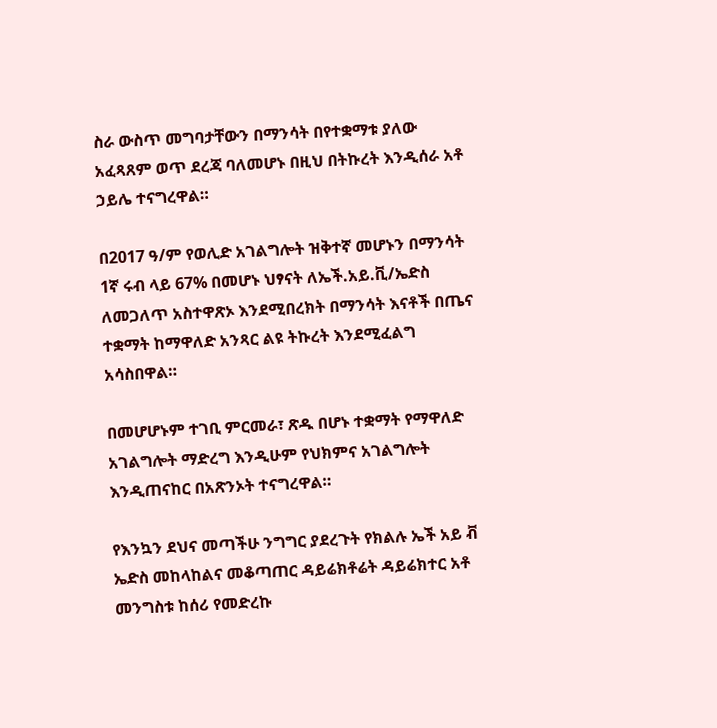ስራ ውስጥ መግባታቸውን በማንሳት በየተቋማቱ ያለው አፈጻጸም ወጥ ደረጃ ባለመሆኑ በዚህ በትኩረት እንዲሰራ አቶ ኃይሌ ተናግረዋል።

በ2017 ዓ/ም የወሊድ አገልግሎት ዝቅተኛ መሆኑን በማንሳት 1ኛ ሩብ ላይ 67% በመሆኑ ህፃናት ለኤች.አይ.ቪ/ኤድስ ለመጋለጥ አስተዋጽኦ እንደሚበረክት በማንሳት እናቶች በጤና ተቋማት ከማዋለድ አንጻር ልዩ ትኩረት እንደሚፈልግ አሳስበዋል።

በመሆሆኑም ተገቢ ምርመራ፣ ጽዱ በሆኑ ተቋማት የማዋለድ አገልግሎት ማድረግ እንዲሁም የህክምና አገልግሎት እንዲጠናከር በአጽንኦት ተናግረዋል።

የእንኳን ደህና መጣችሁ ንግግር ያደረጉት የክልሉ ኤች አይ ቭ ኤድስ መከላከልና መቆጣጠር ዳይሬክቶሬት ዳይሬክተር አቶ መንግስቱ ከሰሪ የመድረኩ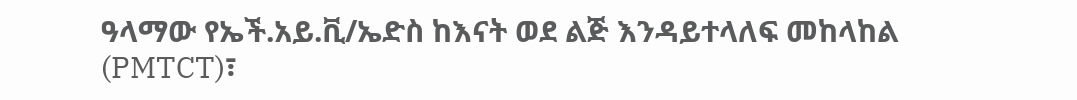ዓላማው የኤች.አይ.ቪ/ኤድስ ከእናት ወደ ልጅ እንዳይተላለፍ መከላከል (PMTCT)፣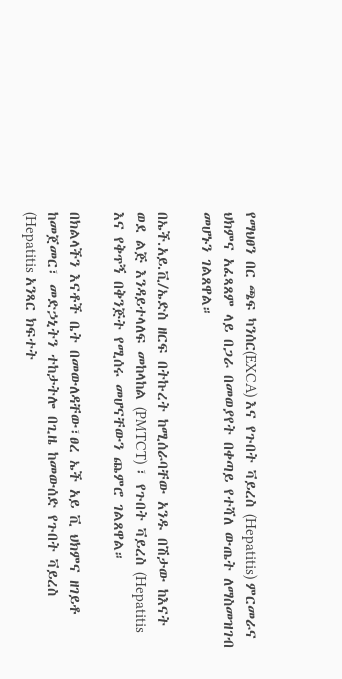የማህፀን በር ጫፍ ካንሰር(EXCA) እና የጉበት ቫይረስ (Hepatitis) ምርመራና ህክምና አፈጻጸም ላይ በጋራ በመወያየት በቀጣይ የተሻለ ውጤት ለማስመዝገብ መሆኑን ገልጸዋል።

በኤች.አይ.ቪ/ኤድስ ዘርፍ በትኩረት ከሚሰራባቸው አንዱ በሽታው ከእናት ወደ ልጅ እንዳይተላለፍ መከላከል (PMTCT) ፣ የጉበት ቫይረስ (Hepatitis እና የቅጥኝ በቅንጅት የሚሰሩ መሆናቸውን ጨምሮ ገልጸዋል።

በክልላችን እናቶች ቤት በመውለዳቸው፣ፀረ ኤች አይ ቪ ህክምና ዘገይቶ ከመጀመር፣ መድኃኒትን ተከታትሎ በጊዜ ከመውሰድ የጉበት ቫይረስ (Hepatitis አንጻር ክፍተት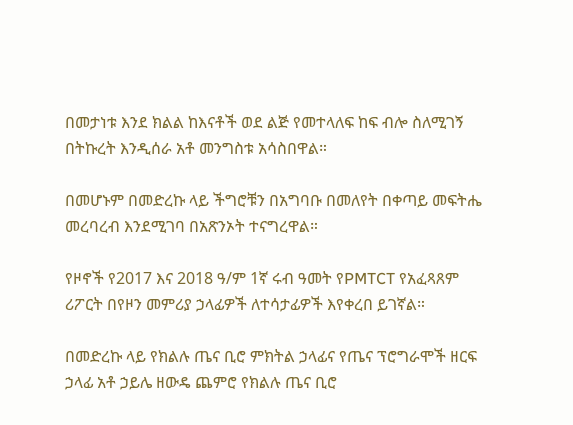በመታነቱ እንደ ክልል ከእናቶች ወደ ልጅ የመተላለፍ ከፍ ብሎ ስለሚገኝ በትኩረት እንዲሰራ አቶ መንግስቱ አሳስበዋል።

በመሆኑም በመድረኩ ላይ ችግሮቹን በአግባቡ በመለየት በቀጣይ መፍትሔ መረባረብ እንደሚገባ በአጽንኦት ተናግረዋል።

የዞኖች የ2017 እና 2018 ዓ/ም 1ኛ ሩብ ዓመት የPMTCT የአፈጻጸም ሪፖርት በየዞን መምሪያ ኃላፊዎች ለተሳታፊዎች እየቀረበ ይገኛል።

በመድረኩ ላይ የክልሉ ጤና ቢሮ ምክትል ኃላፊና የጤና ፕሮግራሞች ዘርፍ ኃላፊ አቶ ኃይሌ ዘውዴ ጨምሮ የክልሉ ጤና ቢሮ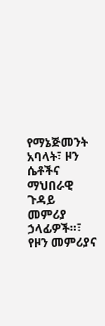የማኔጅመንት አባላት፣ ዞን ሴቶችና ማህበራዊ ጉዳይ መምሪያ ኃላፊዎች።፣ የዞን መምሪያና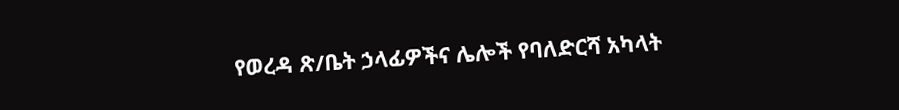የወረዳ ጽ/ቤት ኃላፊዎችና ሌሎች የባለድርሻ አካላት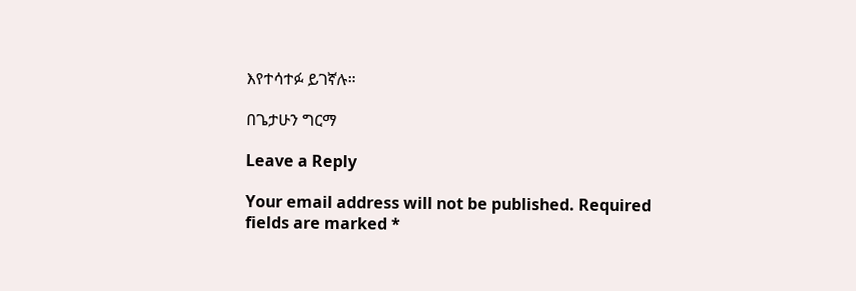እየተሳተፉ ይገኛሉ።

በጌታሁን ግርማ

Leave a Reply

Your email address will not be published. Required fields are marked *